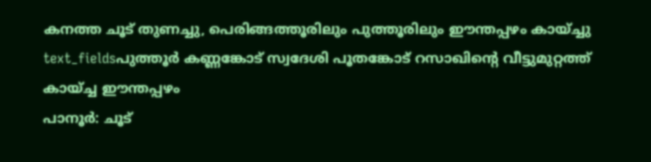കനത്ത ചൂട് തുണച്ചു, പെരിങ്ങത്തൂരിലും പുത്തൂരിലും ഈന്തപ്പഴം കായ്ച്ചു
text_fieldsപുത്തൂർ കണ്ണങ്കോട് സ്വദേശി പൂതങ്കോട് റസാഖിന്റെ വീട്ടുമുറ്റത്ത് കായ്ച്ച ഈന്തപ്പഴം
പാനൂർ: ചൂട്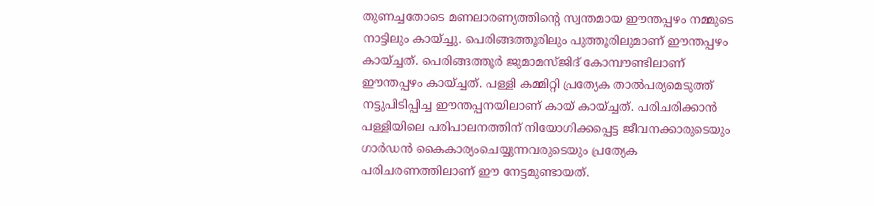തുണച്ചതോടെ മണലാരണ്യത്തിന്റെ സ്വന്തമായ ഈന്തപ്പഴം നമ്മുടെ നാട്ടിലും കായ്ച്ചു. പെരിങ്ങത്തൂരിലും പുത്തൂരിലുമാണ് ഈന്തപ്പഴം കായ്ച്ചത്. പെരിങ്ങത്തൂർ ജുമാമസ്ജിദ് കോമ്പൗണ്ടിലാണ് ഈന്തപ്പഴം കായ്ച്ചത്. പള്ളി കമ്മിറ്റി പ്രത്യേക താൽപര്യമെടുത്ത് നട്ടുപിടിപ്പിച്ച ഈന്തപ്പനയിലാണ് കായ് കായ്ച്ചത്. പരിചരിക്കാൻ പള്ളിയിലെ പരിപാലനത്തിന് നിയോഗിക്കപ്പെട്ട ജീവനക്കാരുടെയും ഗാർഡൻ കൈകാര്യംചെയ്യുന്നവരുടെയും പ്രത്യേക പരിചരണത്തിലാണ് ഈ നേട്ടമുണ്ടായത്.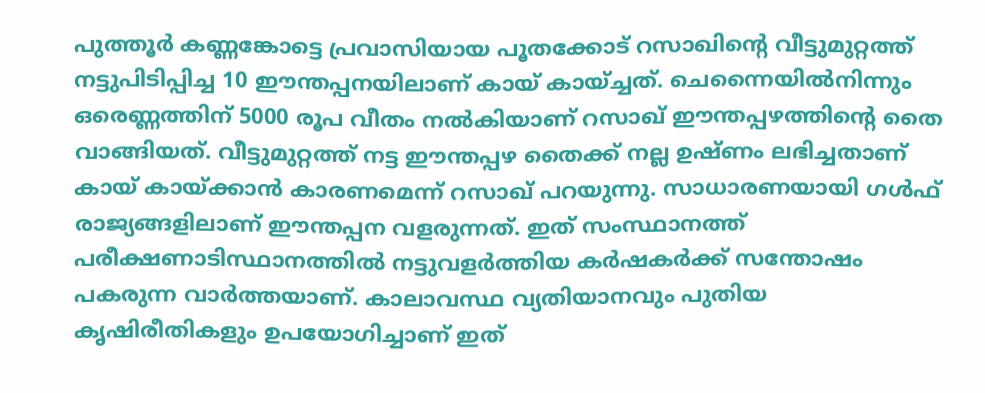പുത്തൂർ കണ്ണങ്കോട്ടെ പ്രവാസിയായ പൂതക്കോട് റസാഖിന്റെ വീട്ടുമുറ്റത്ത് നട്ടുപിടിപ്പിച്ച 10 ഈന്തപ്പനയിലാണ് കായ് കായ്ച്ചത്. ചെന്നൈയിൽനിന്നും ഒരെണ്ണത്തിന് 5000 രൂപ വീതം നൽകിയാണ് റസാഖ് ഈന്തപ്പഴത്തിന്റെ തൈ വാങ്ങിയത്. വീട്ടുമുറ്റത്ത് നട്ട ഈന്തപ്പഴ തൈക്ക് നല്ല ഉഷ്ണം ലഭിച്ചതാണ് കായ് കായ്ക്കാൻ കാരണമെന്ന് റസാഖ് പറയുന്നു. സാധാരണയായി ഗൾഫ് രാജ്യങ്ങളിലാണ് ഈന്തപ്പന വളരുന്നത്. ഇത് സംസ്ഥാനത്ത് പരീക്ഷണാടിസ്ഥാനത്തിൽ നട്ടുവളർത്തിയ കർഷകർക്ക് സന്തോഷം പകരുന്ന വാർത്തയാണ്. കാലാവസ്ഥ വ്യതിയാനവും പുതിയ കൃഷിരീതികളും ഉപയോഗിച്ചാണ് ഇത്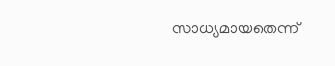സാധ്യമായതെന്ന്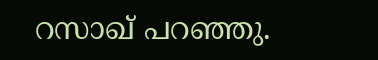റസാഖ് പറഞ്ഞു.